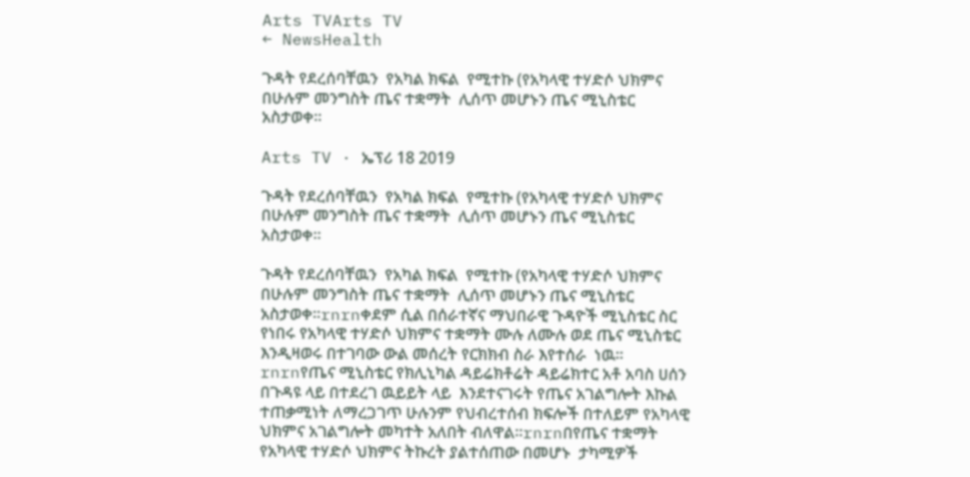Arts TVArts TV
← NewsHealth

ጉዳት የደረሰባቸዉን  የአካል ክፍል  የሚተኩ (የአካላዊ ተሃድሶ ህክምና በሁሉም መንግስት ጤና ተቋማት  ሊሰጥ መሆኑን ጤና ሚኒስቴር አስታወቀ፡፡

Arts TV · ኤፕሪ 18 2019

ጉዳት የደረሰባቸዉን  የአካል ክፍል  የሚተኩ (የአካላዊ ተሃድሶ ህክምና በሁሉም መንግስት ጤና ተቋማት  ሊሰጥ መሆኑን ጤና ሚኒስቴር አስታወቀ፡፡

ጉዳት የደረሰባቸዉን  የአካል ክፍል  የሚተኩ (የአካላዊ ተሃድሶ ህክምና በሁሉም መንግስት ጤና ተቋማት  ሊሰጥ መሆኑን ጤና ሚኒስቴር አስታወቀ፡፡rnrnቀደም ሲል በሰራተኛና ማህበራዊ ጉዳዮች ሚኒስቴር ስር የነበሩ የአካላዊ ተሃድሶ ህክምና ተቋማት ሙሉ ለሙሉ ወደ ጤና ሚኒስቴር እንዲዛወሩ በተገባው ውል መሰረት የርክክብ ስራ እየተሰራ  ነዉ፡፡rnrnየጤና ሚኒስቴር የክሊኒካል ዳይሬክቶሬት ዳይሬክተር አቶ አባስ ሀሰን  በጉዳዩ ላይ በተደረገ ዉይይት ላይ  እንደተናገሩት የጤና አገልግሎት እኩል ተጠቃሚነት ለማረጋገጥ ሁሉንም የህብረተሰብ ክፍሎች በተለይም የአካላዊ ህክምና አገልግሎት መካተት አለበት ብለዋል፡፡rnrnበየጤና ተቋማት የአካላዊ ተሃድሶ ህክምና ትኩረት ያልተሰጠው በመሆኑ  ታካሚዎች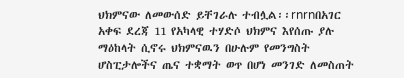ህክምናው ለመውሰድ ይቸገራሉ ተብሏል፡፡rnrnበአገር አቀፍ ደረጃ 11 የአካላዊ ተሃድሶ ህክምና እየሰጡ ያሉ ማዕከላት ሲኖሩ ህክምናዉን በሁሉም የመንግስት ሆስፒታሎችና ጤና ተቋማት ወጥ በሆነ መንገድ ለመስጠት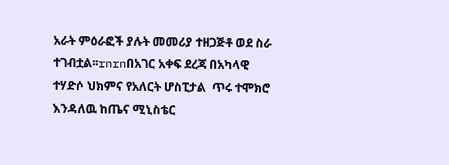አራት ምዕራፎች ያሉት መመሪያ ተዘጋጅቶ ወደ ስራ ተገብቷል፡፡rnrnበአገር አቀፍ ደረጃ በአካላዊ ተሃድሶ ህክምና የአለርት ሆስፒታል  ጥሩ ተሞክሮ እንዳለዉ ከጤና ሚኒስቴር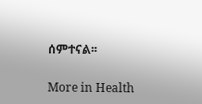ሰምተናል፡፡

More in Health